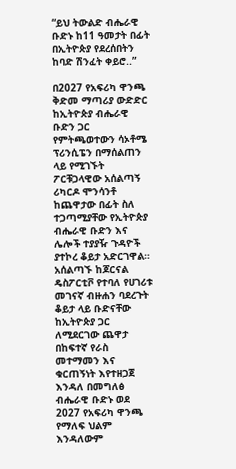“ይህ ትውልድ ብሔራዊ ቡድኑ ከ11 ዓመታት በፊት በኢትዮጵያ የደረሰበትን ከባድ ሽንፈት ቀይሮ..”

በ2027 የአፍሪካ ዋንጫ ቅድመ ማጣሪያ ውድድር
ከኢትዮጵያ ብሔራዊ ቡድን ጋር የምትጫወተውን ሳኦቶሜ ፕሪንሲፔን በማሰልጠን ላይ የሚገኙት ፖርቹጋላዊው አሰልጣኝ ሪካርዶ ሞንሳንቶ ከጨዋታው በፊት ስለ ተጋጣሚያቸው የኢትዮጵያ ብሔራዊ ቡድን እና ሌሎች ተያያዥ ጉዳዮች ያተኮረ ቆይታ አድርገዋል።
አሰልጣኙ ከጆርናል ዴስፖርቲቮ የተባለ የሀገሪቱ መገናኛ ብዙሐን ባደረጉት ቆይታ ላይ ቡድናቸው ከኢትዮጵያ ጋር ለሚደርገው ጨዋታ በከፍተኛ የራስ መተማመን እና ቁርጠኝነት እየተዘጋጀ እንዳለ በመግለፅ ብሔራዊ ቡድኑ ወደ 2027 የአፍሪካ ዋንጫ የማለፍ ህልም እንዳለውም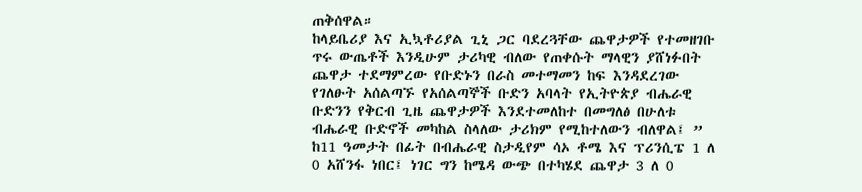ጠቅሰዋል።
ከላይቤሪያ እና ኢኳቶሪያል ጊኒ ጋር ባደረጓቸው ጨዋታዎች የተመዘገቡ ጥሩ ውጤቶች እንዲሁም ታሪካዊ ብለው የጠቀሱት ማላዊን ያሸነፉበት ጨዋታ ተደማምረው የቡድኑን በራስ መተማመን ከፍ እንዳደረገው የገለፁት አሰልጣኙ የአሰልጣኞች ቡድን አባላት የኢትዮጵያ ብሔራዊ ቡድንን የቅርብ ጊዜ ጨዋታዎች እንደተመለከተ በመግለፅ በሁለቱ ብሔራዊ ቡድኖች መካከል ስላለው ታሪክም የሚከተለውን ብለዋል፤ ” ከ11 ዓመታት በፊት በብሔራዊ ስታዲየም ሳኦ ቶሜ እና ፕሪንሲፔ 1 ለ 0 አሸንፋ ነበር፤ ነገር ግን ከሜዳ ውጭ በተካሄደ ጨዋታ 3 ለ 0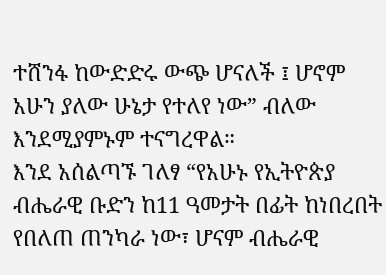ተሸንፋ ከውድድሩ ውጭ ሆናለች ፤ ሆኖም አሁን ያለው ሁኔታ የተለየ ነው” ብለው እንደሚያምኑም ተናግረዋል።
እንደ አሰልጣኙ ገለፃ “የአሁኑ የኢትዮጵያ ብሔራዊ ቡድን ከ11 ዓመታት በፊት ከነበረበት የበለጠ ጠንካራ ነው፣ ሆናም ብሔራዊ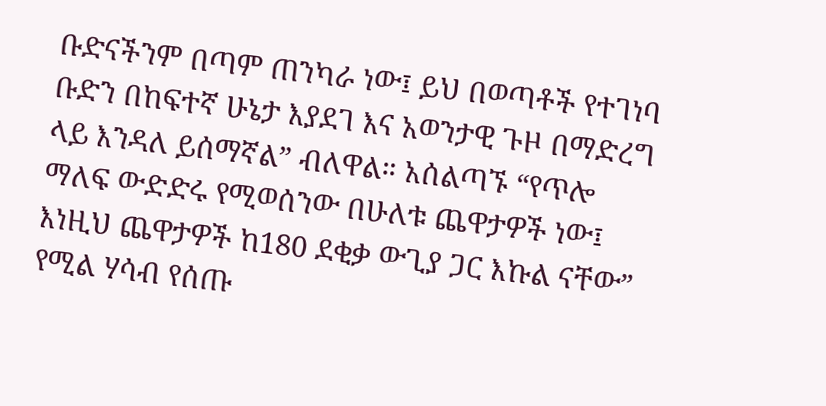ቡድናችንም በጣም ጠንካራ ነው፤ ይህ በወጣቶች የተገነባ ቡድን በከፍተኛ ሁኔታ እያደገ እና አወንታዊ ጉዞ በማድረግ ላይ እንዳለ ይሰማኛል” ብለዋል። አሰልጣኙ “የጥሎ ማለፍ ውድድሩ የሚወሰንው በሁለቱ ጨዋታዎች ነው፤ እነዚህ ጨዋታዎች ከ180 ደቂቃ ውጊያ ጋር እኩል ናቸው” የሚል ሃሳብ የሰጡ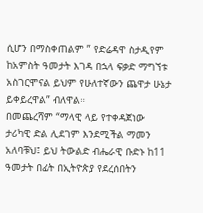ሲሆን በማስቀጠልም ” የድሬዳዋ ስታዲየም ከአምስት ዓመታት እገዳ በኋላ ፍቃድ ማግኘቱ አስገርሞናል ይህም የሁለተኛውን ጨዋታ ሁኔታ ይቀይረዋል” ብለዋል።
በመጨረሻም “ማላዊ ላይ የተቀዳጀነው ታሪካዊ ድል ሊደገም እንደሚችል ማመን አለባቹህ፤ ይህ ትውልድ ብሔራዊ ቡድኑ ከ11 ዓመታት በፊት በኢትዮጵያ የደረሰበትን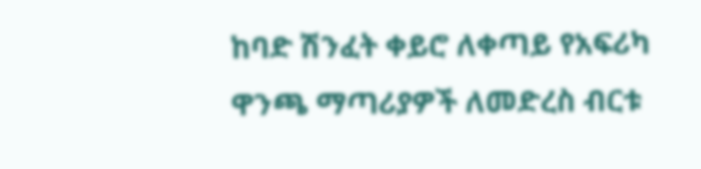ከባድ ሽንፈት ቀይሮ ለቀጣይ የአፍሪካ ዋንጫ ማጣሪያዎች ለመድረስ ብርቱ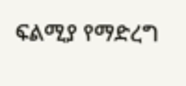ፍልሚያ የማድረግ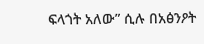ፍላጎት አለው” ሲሉ በአፅንዖት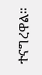ተናግረዋል።